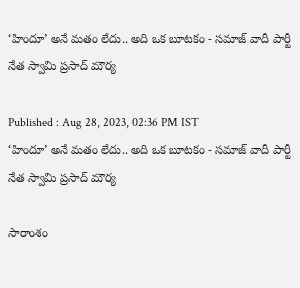‘హిందూ’ అనే మతం లేదు.. అది ఒక బూటకం - సమాజ్ వాదీ పార్టీ నేత స్వామి ప్రసాద్ మౌర్య

Published : Aug 28, 2023, 02:36 PM IST
‘హిందూ’ అనే మతం లేదు.. అది ఒక బూటకం - సమాజ్ వాదీ పార్టీ నేత స్వామి ప్రసాద్ మౌర్య

సారాంశం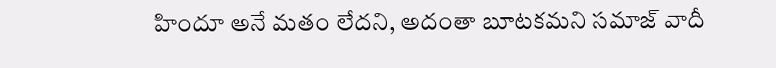హిందూ అనే మతం లేదని, అదంతా బూటకమని సమాజ్ వాదీ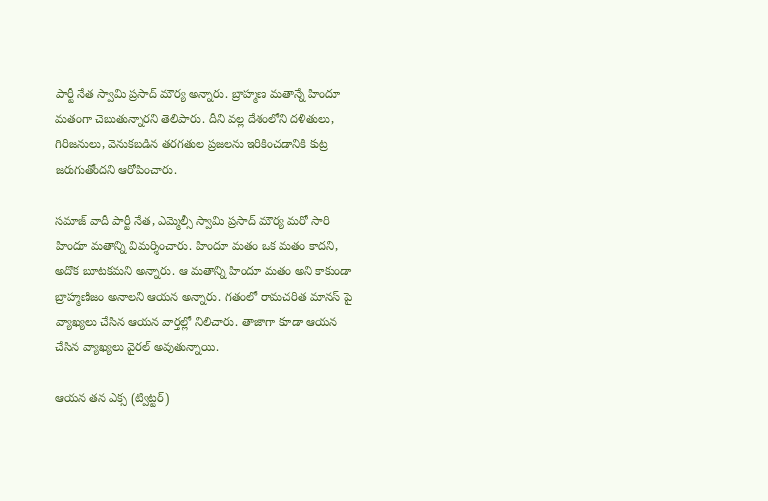పార్టీ నేత స్వామి ప్రసాద్ మౌర్య అన్నారు. బ్రాహ్మణ మతాన్నే హిందూ మతంగా చెబుతున్నారని తెలిపారు. దీని వల్ల దేశంలోని దళితులు, గిరిజనులు, వెనుకబడిన తరగతుల ప్రజలను ఇరికించడానికి కుట్ర జరుగుతోందని ఆరోపించారు.

సమాజ్ వాదీ పార్టీ నేత, ఎమ్మెల్సీ స్వామి ప్రసాద్ మౌర్య మరో సారి హిందూ మతాన్ని విమర్శించారు. హిందూ మతం ఒక మతం కాదని, అదొక బూటకమని అన్నారు. ఆ మతాన్ని హిందూ మతం అని కాకుండా బ్రాహ్మణిజం అనాలని ఆయన అన్నారు. గతంలో రామచరిత మానస్ పై వ్యాఖ్యలు చేసిన ఆయన వార్తల్లో నిలిచారు. తాజాగా కూడా ఆయన చేసిన వ్యాఖ్యలు వైరల్ అవుతున్నాయి.

ఆయన తన ఎక్స (ట్విట్టర్)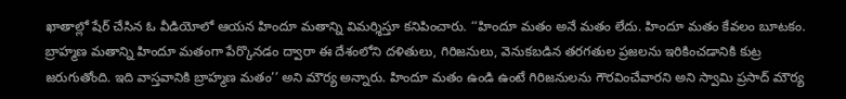ఖాతాల్లో షేర్ చేసిన ఓ వీడియోలో ఆయన హిందూ మతాన్ని విమర్శిస్తూ కనిపించారు. ‘‘హిందూ మతం అనే మతం లేదు. హిందూ మతం కేవలం బూటకం. బ్రాహ్మణ మతాన్ని హిందూ మతంగా పేర్కొనడం ద్వారా ఈ దేశంలోని దళితులు, గిరిజనులు, వెనుకబడిన తరగతుల ప్రజలను ఇరికించడానికి కుట్ర జరుగుతోంది. ఇది వాస్తవానికి బ్రాహ్మణ మతం’’ అని మౌర్య అన్నారు. హిందూ మతం ఉండి ఉంటే గిరిజనులను గౌరవించేవారని అని స్వామి ప్రసాద్ మౌర్య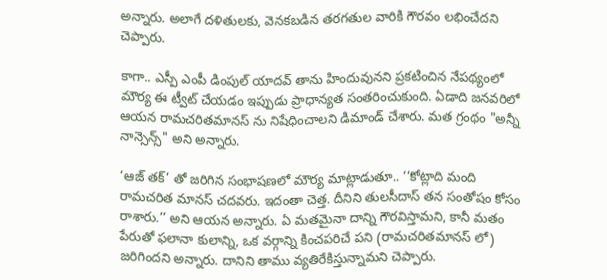అన్నారు. అలాగే దళితులకు, వెనకబడిన తరగతుల వారికి గౌరవం లభించేదని చెప్పారు.

కాగా.. ఎస్పీ ఎంపీ డింపుల్ యాదవ్ తాను హిందువునని ప్రకటించిన నేపథ్యంలో మౌర్య ఈ ట్వీట్ చేయడం ఇప్పుడు ప్రాధాన్యత సంతరించుకుంది. ఏడాది జనవరిలో ఆయన రామచరితమానస్ ను నిషేధించాలని డిమాండ్ చేశారు. మత గ్రంథం "అన్నీ నాన్సెన్స్" అని అన్నారు.

‘ఆజ్ తక్’ తో జరిగిన సంభాషణలో మౌర్య మాట్లాడుతూ.. ‘‘కోట్లాది మంది రామచరిత మానస్ చదవరు. ఇదంతా చెత్త. దీనిని తులసీదాస్ తన సంతోషం కోసం రాశారు.’’ అని ఆయన అన్నారు. ఏ మతమైనా దాన్ని గౌరవిస్తామని, కానీ మతం పేరుతో ఫలానా కులాన్ని, ఒక వర్గాన్ని కించపరిచే పని (రామచరితమానస్ లో) జరిగిందని అన్నారు. దానిని తాము వ్యతిరేకిస్తున్నామని చెప్పారు.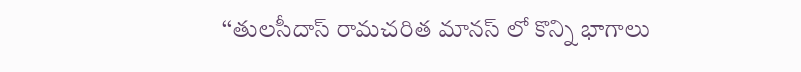‘‘తులసీదాస్ రామచరిత మానస్ లో కొన్ని భాగాలు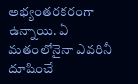అభ్యంతరకరంగా ఉన్నాయి. ఏ మతంలోనైనా ఎవరినీ దూషించే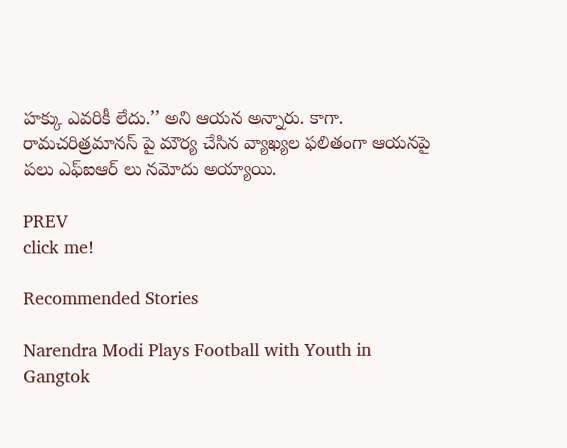హక్కు ఎవరికీ లేదు.’’ అని ఆయన అన్నారు. కాగా. రామచరిత్రమానస్ పై మౌర్య చేసిన వ్యాఖ్యల ఫలితంగా ఆయనపై పలు ఎఫ్ఐఆర్ లు నమోదు అయ్యాయి.

PREV
click me!

Recommended Stories

Narendra Modi Plays Football with Youth in Gangtok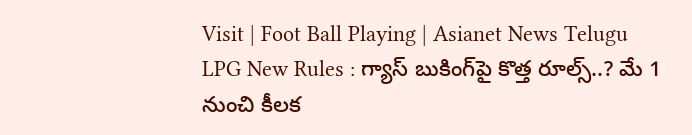Visit | Foot Ball Playing | Asianet News Telugu
LPG New Rules : గ్యాస్ బుకింగ్‌పై కొత్త రూల్స్..? మే 1 నుంచి కీలక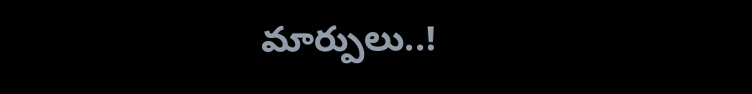మార్పులు..!